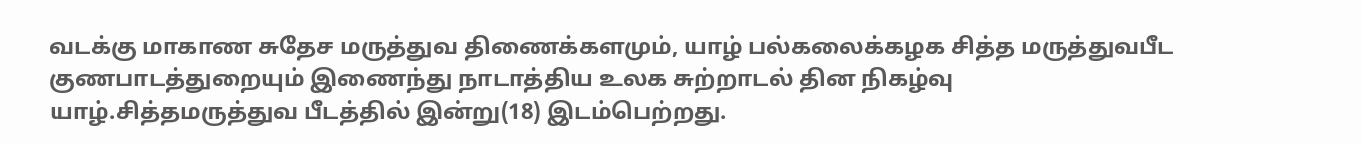வடக்கு மாகாண சுதேச மருத்துவ திணைக்களமும், யாழ் பல்கலைக்கழக சித்த மருத்துவபீட குணபாடத்துறையும் இணைந்து நாடாத்திய உலக சுற்றாடல் தின நிகழ்வு யாழ்.சித்தமருத்துவ பீடத்தில் இன்று(18) இடம்பெற்றது.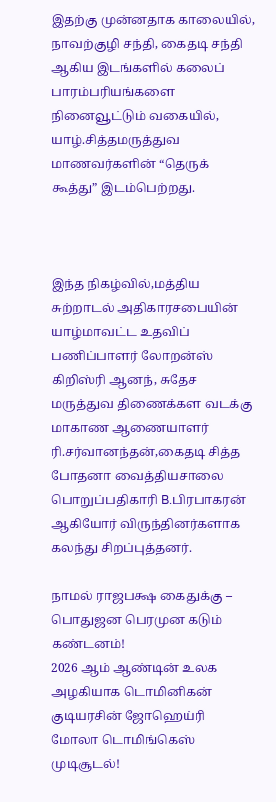இதற்கு முன்னதாக காலையில், நாவற்குழி சந்தி, கைதடி சந்தி ஆகிய இடங்களில் கலைப் பாரம்பரியங்களை நினைவூட்டும் வகையில், யாழ்.சித்தமருத்துவ மாணவர்களின் “தெருக் கூத்து” இடம்பெற்றது.



இந்த நிகழ்வில்,மத்திய சுற்றாடல் அதிகாரசபையின் யாழ்மாவட்ட உதவிப் பணிப்பாளர் லோறன்ஸ் கிறிஸ்ரி ஆனந், சுதேச மருத்துவ திணைக்கள வடக்கு மாகாண ஆணையாளர் ரி.சர்வானந்தன்,கைதடி சித்த போதனா வைத்தியசாலை பொறுப்பதிகாரி B.பிரபாகரன் ஆகியோர் விருந்தினர்களாக கலந்து சிறப்புத்தனர்.

நாமல் ராஜபக்ஷ கைதுக்கு – பொதுஜன பெரமுன கடும் கண்டனம்!
2026 ஆம் ஆண்டின் உலக அழகியாக டொமினிகன் குடியரசின் ஜோஹெய்ரி மோலா டொமிங்கெஸ் முடிசூடல்!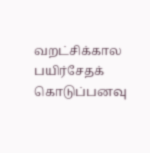வறட்சிக்கால பயிர்சேதக் கொடுப்பனவு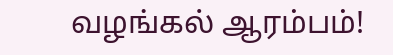வழங்கல் ஆரம்பம்!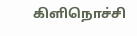கிளிநொச்சி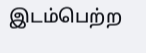இடம்பெற்ற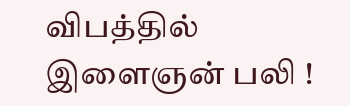விபத்தில் இளைஞன் பலி !